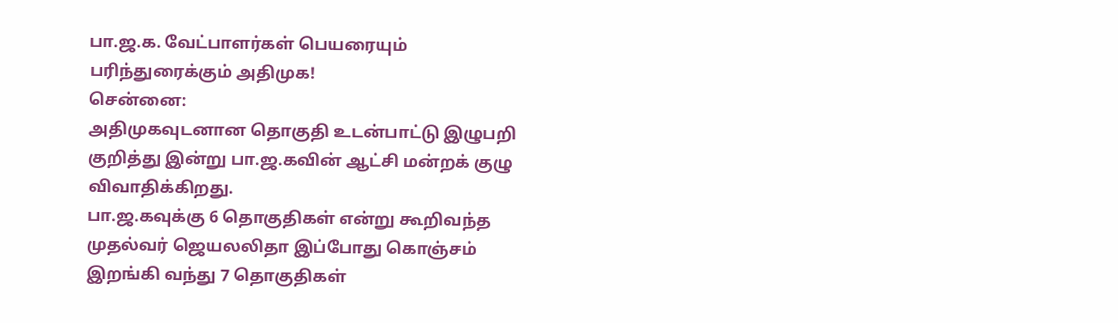பா.ஜ.க. வேட்பாளர்கள் பெயரையும் பரிந்துரைக்கும் அதிமுக!
சென்னை:
அதிமுகவுடனான தொகுதி உடன்பாட்டு இழுபறி குறித்து இன்று பா.ஜ.கவின் ஆட்சி மன்றக் குழு விவாதிக்கிறது.
பா.ஜ.கவுக்கு 6 தொகுதிகள் என்று கூறிவந்த முதல்வர் ஜெயலலிதா இப்போது கொஞ்சம் இறங்கி வந்து 7 தொகுதிகள்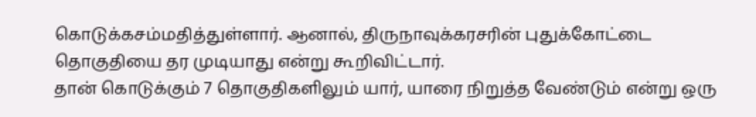கொடுக்கசம்மதித்துள்ளார். ஆனால், திருநாவுக்கரசரின் புதுக்கோட்டை தொகுதியை தர முடியாது என்று கூறிவிட்டார்.
தான் கொடுக்கும் 7 தொகுதிகளிலும் யார், யாரை நிறுத்த வேண்டும் என்று ஒரு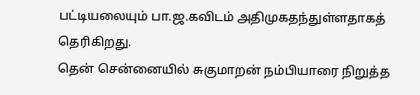பட்டியலையும் பா.ஜ.கவிடம் அதிமுகதந்துள்ளதாகத் தெரிகிறது.
தென் சென்னையில் சுகுமாறன் நம்பியாரை நிறுத்த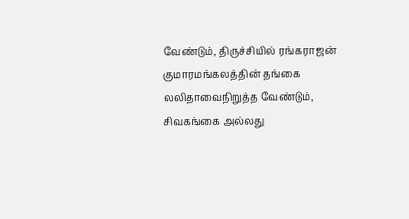வேண்டும், திருச்சியில் ரங்கராஜன் குமாரமங்கலத்தின் தங்கை லலிதாவைநிறுத்த வேண்டும், சிவகங்கை அல்லது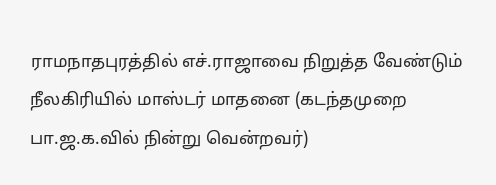ராமநாதபுரத்தில் எச்.ராஜாவை நிறுத்த வேண்டும் நீலகிரியில் மாஸ்டர் மாதனை (கடந்தமுறை பா.ஜ.க.வில் நின்று வென்றவர்)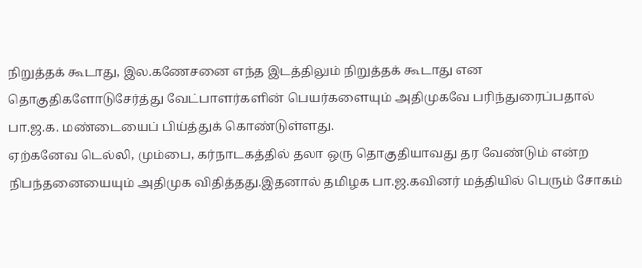நிறுத்தக் கூடாது, இல.கணேசனை எந்த இடத்திலும் நிறுத்தக் கூடாது என தொகுதிகளோடுசேர்த்து வேட்பாளர்களின் பெயர்களையும் அதிமுகவே பரிந்துரைப்பதால் பா.ஜ.க. மண்டையைப் பிய்த்துக் கொண்டுள்ளது.
ஏற்கனேவ டெல்லி, மும்பை, கர்நாடகத்தில் தலா ஒரு தொகுதியாவது தர வேண்டும் என்ற நிபந்தனையையும் அதிமுக விதித்தது.இதனால் தமிழக பா.ஜ.கவினர் மத்தியில் பெரும் சோகம்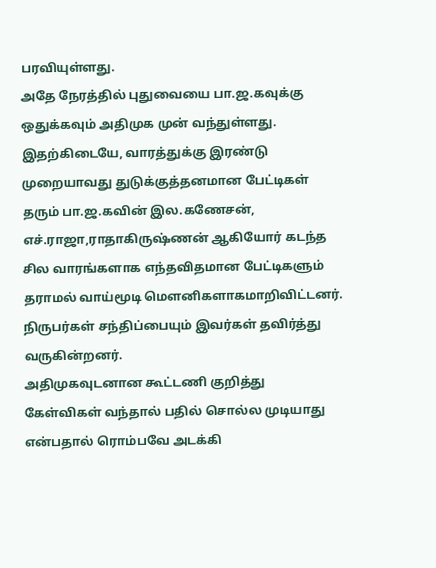பரவியுள்ளது.
அதே நேரத்தில் புதுவையை பா.ஜ.கவுக்கு ஒதுக்கவும் அதிமுக முன் வந்துள்ளது.
இதற்கிடையே, வாரத்துக்கு இரண்டு முறையாவது துடுக்குத்தனமான பேட்டிகள் தரும் பா.ஜ.கவின் இல.கணேசன், எச்.ராஜா,ராதாகிருஷ்ணன் ஆகியோர் கடந்த சில வாரங்களாக எந்தவிதமான பேட்டிகளும் தராமல் வாய்மூடி மெளனிகளாகமாறிவிட்டனர். நிருபர்கள் சந்திப்பையும் இவர்கள் தவிர்த்து வருகின்றனர்.
அதிமுகவுடனான கூட்டணி குறித்து கேள்விகள் வந்தால் பதில் சொல்ல முடியாது என்பதால் ரொம்பவே அடக்கி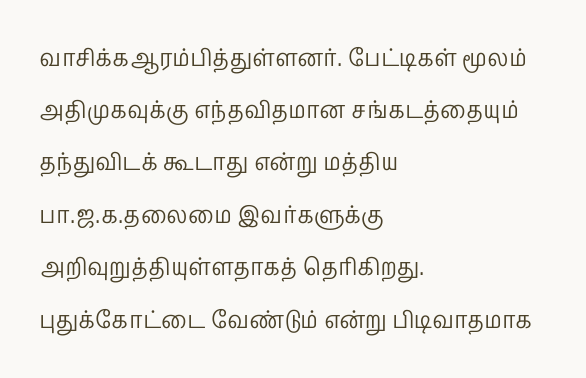வாசிக்கஆரம்பித்துள்ளனர். பேட்டிகள் மூலம் அதிமுகவுக்கு எந்தவிதமான சங்கடத்தையும் தந்துவிடக் கூடாது என்று மத்திய பா.ஜ.க.தலைமை இவர்களுக்கு அறிவுறுத்தியுள்ளதாகத் தெரிகிறது.
புதுக்கோட்டை வேண்டும் என்று பிடிவாதமாக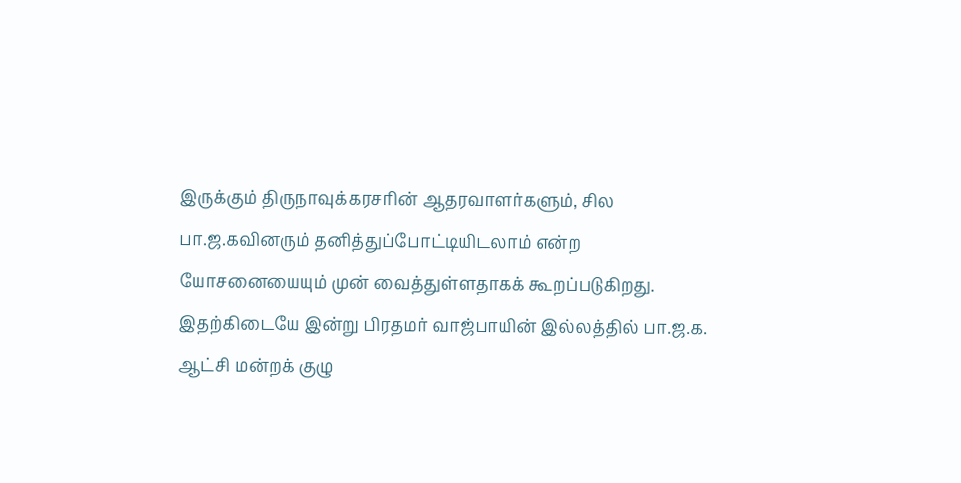இருக்கும் திருநாவுக்கரசரின் ஆதரவாளர்களும், சில பா.ஜ.கவினரும் தனித்துப்போட்டியிடலாம் என்ற யோசனையையும் முன் வைத்துள்ளதாகக் கூறப்படுகிறது.
இதற்கிடையே இன்று பிரதமர் வாஜ்பாயின் இல்லத்தில் பா.ஜ.க. ஆட்சி மன்றக் குழு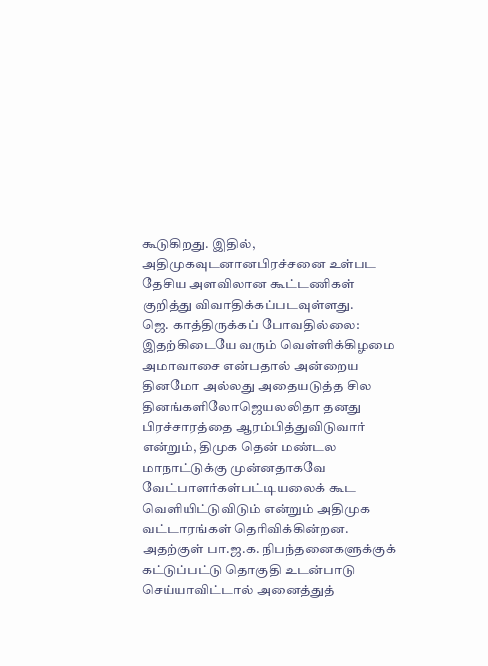கூடுகிறது. இதில், அதிமுகவுடனானபிரச்சனை உள்பட தேசிய அளவிலான கூட்டணிகள் குறித்து விவாதிக்கப்படவுள்ளது.
ஜெ. காத்திருக்கப் போவதில்லை:
இதற்கிடையே வரும் வெள்ளிக்கிழமை அமாவாசை என்பதால் அன்றைய தினமோ அல்லது அதையடுத்த சில தினங்களிலோஜெயலலிதா தனது பிரச்சாரத்தை ஆரம்பித்துவிடுவார் என்றும், திமுக தென் மண்டல மாநாட்டுக்கு முன்னதாகவே வேட்பாளர்கள்பட்டியலைக் கூட வெளியிட்டுவிடும் என்றும் அதிமுக வட்டாரங்கள் தெரிவிக்கின்றன.
அதற்குள் பா.ஜ.க. நிபந்தனைகளுக்குக் கட்டுப்பட்டு தொகுதி உடன்பாடு செய்யாவிட்டால் அனைத்துத்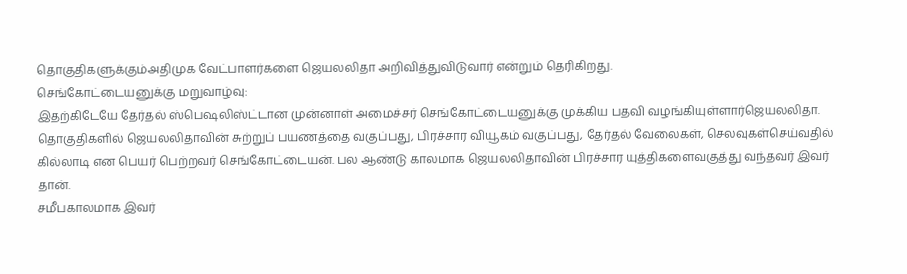தொகுதிகளுக்கும்அதிமுக வேட்பாளர்களை ஜெயலலிதா அறிவித்துவிடுவார் என்றும் தெரிகிறது.
செங்கோட்டையனுக்கு மறுவாழ்வு:
இதற்கிடேயே தேர்தல் ஸ்பெஷலிஸ்ட்டான முன்னாள் அமைச்சர் செங்கோட்டையனுக்கு முக்கிய பதவி வழங்கியுள்ளார்ஜெயலலிதா.
தொகுதிகளில் ஜெயலலிதாவின் சுற்றுப் பயணத்தை வகுப்பது, பிரச்சார வியூகம் வகுப்பது, தேர்தல் வேலைகள், செலவுகள்செய்வதில் கில்லாடி என பெயர் பெற்றவர் செங்கோட்டையன். பல ஆண்டு காலமாக ஜெயலலிதாவின் பிரச்சார யுத்திகளைவகுத்து வந்தவர் இவர் தான்.
சமீபகாலமாக இவர்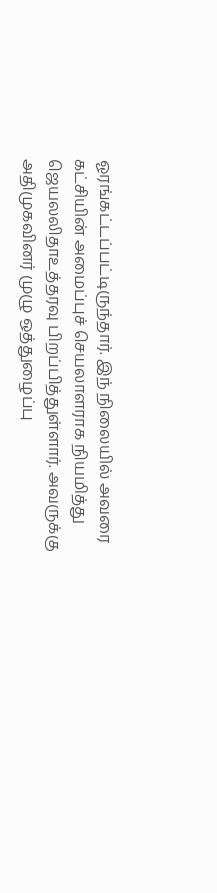ஓரங்கட்டப்பட்டிருந்தார். இந் நிலையில் அவரை கட்சியின் அமைப்புச் செயலாளராக நியமித்து ஜெயலலிதாஉத்தரவு பிறப்பித்துள்ளார். அவருக்கு அதிமுகவினர் முழு ஒத்துழைப்பு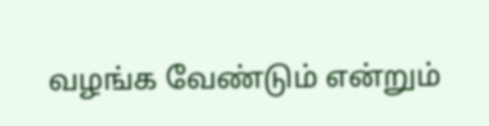வழங்க வேண்டும் என்றும்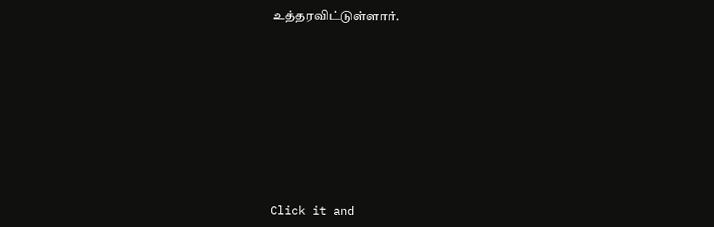உத்தரவிட்டுள்ளார்.












Click it and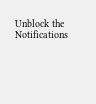Unblock the Notifications